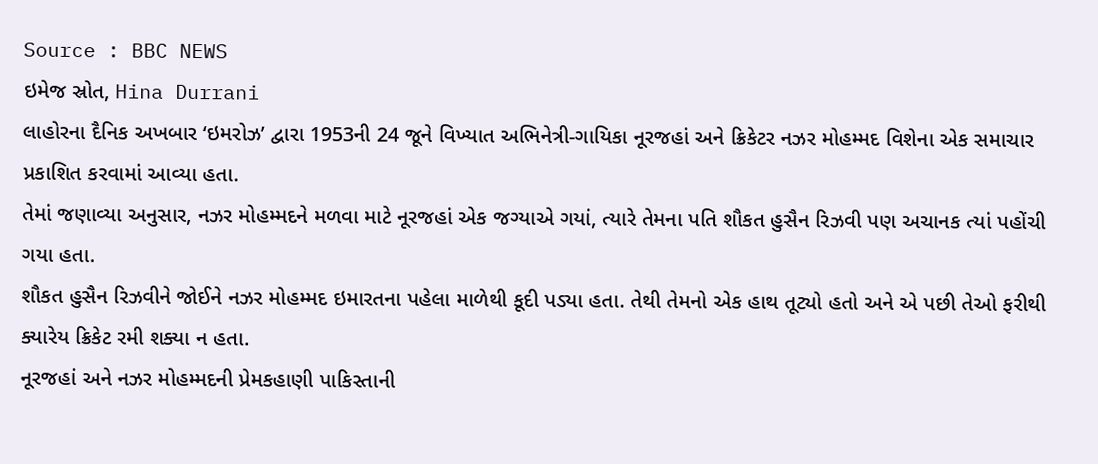Source : BBC NEWS
ઇમેજ સ્રોત, Hina Durrani
લાહોરના દૈનિક અખબાર ‘ઇમરોઝ’ દ્વારા 1953ની 24 જૂને વિખ્યાત અભિનેત્રી-ગાયિકા નૂરજહાં અને ક્રિકેટર નઝર મોહમ્મદ વિશેના એક સમાચાર પ્રકાશિત કરવામાં આવ્યા હતા.
તેમાં જણાવ્યા અનુસાર, નઝર મોહમ્મદને મળવા માટે નૂરજહાં એક જગ્યાએ ગયાં, ત્યારે તેમના પતિ શૌકત હુસૈન રિઝવી પણ અચાનક ત્યાં પહોંચી ગયા હતા.
શૌકત હુસૈન રિઝવીને જોઈને નઝર મોહમ્મદ ઇમારતના પહેલા માળેથી કૂદી પડ્યા હતા. તેથી તેમનો એક હાથ તૂટ્યો હતો અને એ પછી તેઓ ફરીથી ક્યારેય ક્રિકેટ રમી શક્યા ન હતા.
નૂરજહાં અને નઝર મોહમ્મદની પ્રેમકહાણી પાકિસ્તાની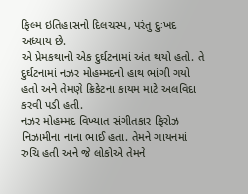ફિલ્મ ઇતિહાસનો દિલચસ્પ, પરંતુ દુઃખદ અધ્યાય છે.
એ પ્રેમકથાનો એક દુર્ઘટનામાં અંત થયો હતો. તે દુર્ઘટનામાં નઝર મોહમ્મદનો હાથ ભાંગી ગયો હતો અને તેમણે ક્રિકેટના કાયમ માટે અલવિદા કરવી પડી હતી.
નઝર મોહમ્મદ વિખ્યાત સંગીતકાર ફિરોઝ નિઝામીના નાના ભાઈ હતા. તેમને ગાયનમાં રુચિ હતી અને જે લોકોએ તેમને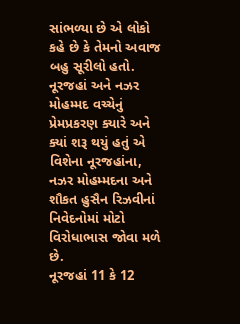સાંભળ્યા છે એ લોકો કહે છે કે તેમનો અવાજ બહુ સૂરીલો હતો.
નૂરજહાં અને નઝર મોહમ્મદ વચ્ચેનું પ્રેમપ્રકરણ ક્યારે અને ક્યાં શરૂ થયું હતું એ વિશેના નૂરજહાંના, નઝર મોહમ્મદના અને શૌકત હુસૈન રિઝવીનાં નિવેદનોમાં મોટો વિરોધાભાસ જોવા મળે છે.
નૂરજહાં 11 કે 12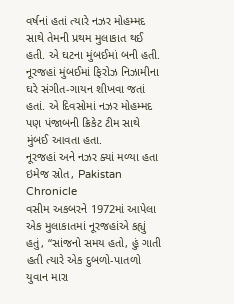વર્ષનાં હતાં ત્યારે નઝર મોહમ્મદ સાથે તેમની પ્રથમ મુલાકાત થઈ હતી. એ ઘટના મુંબઈમાં બની હતી.
નૂરજહાં મુંબઈમાં ફિરોઝ નિઝામીના ઘરે સંગીત-ગાયન શીખવા જતાં હતાં. એ દિવસોમાં નઝર મોહમ્મદ પણ પંજાબની ક્રિકેટ ટીમ સાથે મુંબઈ આવતા હતા.
નૂરજહાં અને નઝર ક્યાં મળ્યા હતા
ઇમેજ સ્રોત, Pakistan Chronicle
વસીમ અકબરને 1972માં આપેલા એક મુલાકાતમાં નૂરજહાંએ કહ્યું હતું, “સાંજનો સમય હતો, હું ગાતી હતી ત્યારે એક દુબળો-પાતળો યુવાન મારા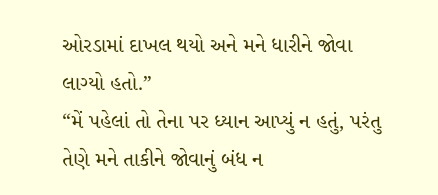ઓરડામાં દાખલ થયો અને મને ધારીને જોવા લાગ્યો હતો.”
“મેં પહેલાં તો તેના પર ધ્યાન આપ્યું ન હતું, પરંતુ તેણે મને તાકીને જોવાનું બંધ ન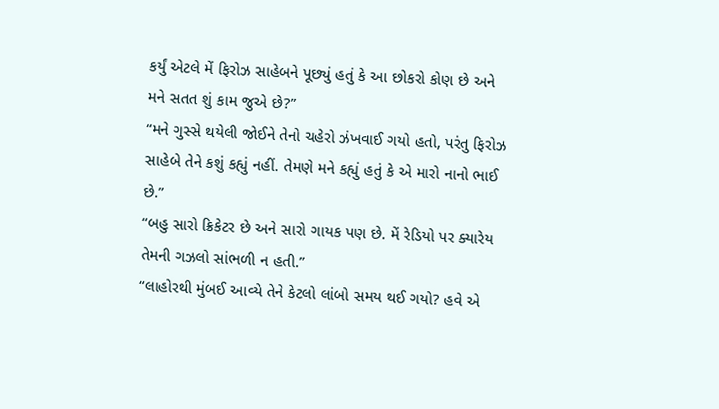કર્યું એટલે મેં ફિરોઝ સાહેબને પૂછ્યું હતું કે આ છોકરો કોણ છે અને મને સતત શું કામ જુએ છે?”
“મને ગુસ્સે થયેલી જોઈને તેનો ચહેરો ઝંખવાઈ ગયો હતો, પરંતુ ફિરોઝ સાહેબે તેને કશું કહ્યું નહીં. તેમણે મને કહ્યું હતું કે એ મારો નાનો ભાઈ છે.”
“બહુ સારો ક્રિકેટર છે અને સારો ગાયક પણ છે. મેં રેડિયો પર ક્યારેય તેમની ગઝલો સાંભળી ન હતી.”
“લાહોરથી મુંબઈ આવ્યે તેને કેટલો લાંબો સમય થઈ ગયો? હવે એ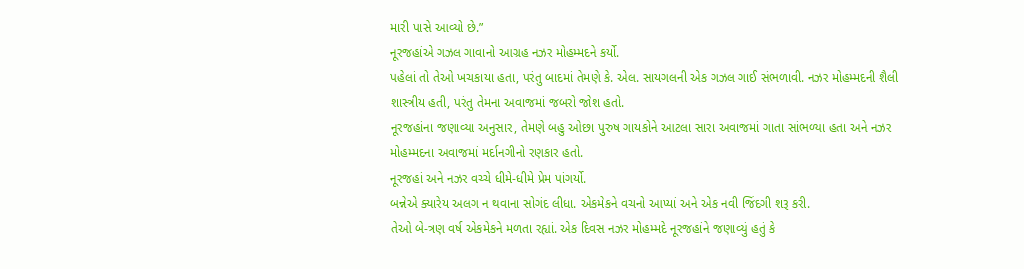મારી પાસે આવ્યો છે.”
નૂરજહાંએ ગઝલ ગાવાનો આગ્રહ નઝર મોહમ્મદને કર્યો.
પહેલાં તો તેઓ ખચકાયા હતા, પરંતુ બાદમાં તેમણે કે. એલ. સાયગલની એક ગઝલ ગાઈ સંભળાવી. નઝર મોહમ્મદની શૈલી શાસ્ત્રીય હતી, પરંતુ તેમના અવાજમાં જબરો જોશ હતો.
નૂરજહાંના જણાવ્યા અનુસાર, તેમણે બહુ ઓછા પુરુષ ગાયકોને આટલા સારા અવાજમાં ગાતા સાંભળ્યા હતા અને નઝર મોહમ્મદના અવાજમાં મર્દાનગીનો રણકાર હતો.
નૂરજહાં અને નઝર વચ્ચે ધીમે-ધીમે પ્રેમ પાંગર્યો.
બન્નેએ ક્યારેય અલગ ન થવાના સોગંદ લીધા. એકમેકને વચનો આપ્યાં અને એક નવી જિંદગી શરૂ કરી.
તેઓ બે-ત્રણ વર્ષ એકમેકને મળતા રહ્યાં. એક દિવસ નઝર મોહમ્મદે નૂરજહાંને જણાવ્યું હતું કે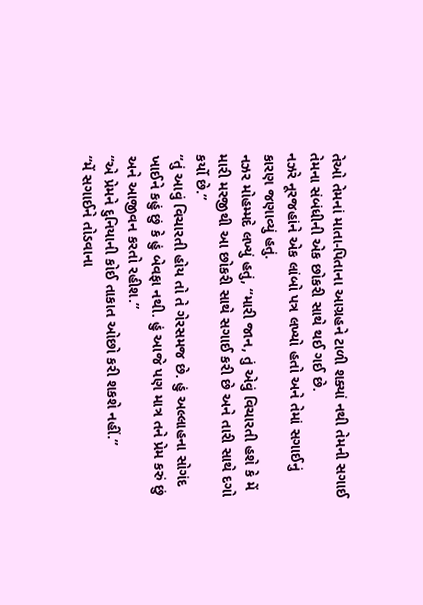તેઓ તેમનાં માતા-પિતાના આગ્રહને ટાળી શક્યાં નથી તેમની સગાઈ તેમના સંબંધીની એક છોકરી સાથે થઈ ગઈ છે.
નઝરે નૂરજહાંને એક લાંબો પત્ર લખ્યો હતો અને તેમાં સગાઈનું કારણ જણાવ્યું હતું.
નઝર મોહમ્મદે લખ્યું હતું, “મારી જાન, તું એવું વિચારતી હશે કે મેં મારી મરજીથી આ છોકરી સાથે સગાઈ કરી છે અને તારી સાથે દગો કર્યો છે.”
“તું આવું વિચારતી હોય તો તે ગેરસમજ છે. હું અલ્લાહના સોગંદ ખાઈને કહું છું કે હું બેવફા નથી. હું આજે પણ માત્ર તને પ્રેમ કરું છું અને આજીવન કરતો રહીશ.”
“એ પ્રેમને દુનિયાની કોઈ તાકાત ઓછો કરી શકશે નહીં.”
“મેં સગાઈને તોડવાના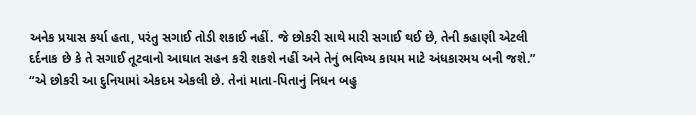અનેક પ્રયાસ કર્યા હતા, પરંતુ સગાઈ તોડી શકાઈ નહીં. જે છોકરી સાથે મારી સગાઈ થઈ છે, તેની કહાણી એટલી દર્દનાક છે કે તે સગાઈ તૂટવાનો આઘાત સહન કરી શકશે નહીં અને તેનું ભવિષ્ય કાયમ માટે અંધકારમય બની જશે.”
“એ છોકરી આ દુનિયામાં એકદમ એકલી છે. તેનાં માતા-પિતાનું નિધન બહુ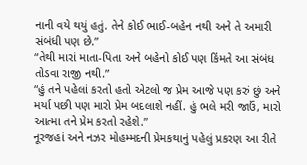નાની વયે થયું હતું. તેને કોઈ ભાઈ-બહેન નથી અને તે અમારી સંબંધી પણ છે.”
“તેથી મારાં માતા-પિતા અને બહેનો કોઈ પણ કિંમતે આ સંબંધ તોડવા રાજી નથી.”
“હું તને પહેલાં કરતો હતો એટલો જ પ્રેમ આજે પણ કરું છું અને મર્યા પછી પણ મારો પ્રેમ બદલાશે નહીં. હું ભલે મરી જાઉં, મારો આત્મા તને પ્રેમ કરતો રહેશે.”
નૂરજહાં અને નઝર મોહમ્મદની પ્રેમકથાનું પહેલું પ્રકરણ આ રીતે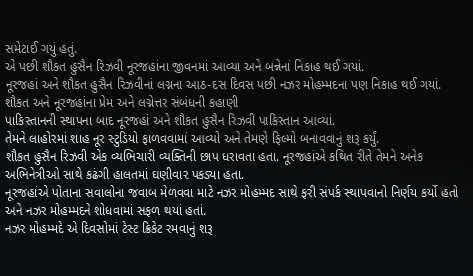સમેટાઈ ગયું હતું.
એ પછી શૌકત હુસૈન રિઝવી નૂરજહાંના જીવનમાં આવ્યા અને બન્નેનાં નિકાહ થઈ ગયાં.
નૂરજહાં અને શૌકત હુસૈન રિઝવીનાં લગ્નના આઠ-દસ દિવસ પછી નઝર મોહમ્મદના પણ નિકાહ થઈ ગયાં.
શૌકત અને નૂરજહાંના પ્રેમ અને લગ્નેત્તર સંબંધની કહાણી
પાકિસ્તાનની સ્થાપના બાદ નૂરજહાં અને શૌકત હુસૈન રિઝવી પાકિસ્તાન આવ્યાં.
તેમને લાહોરમાં શાહ નૂર સ્ટુડિયો ફાળવવામાં આવ્યો અને તેમણે ફિલ્મો બનાવવાનું શરૂ કર્યું.
શૌકત હુસૈન રિઝવી એક વ્યભિચારી વ્યક્તિની છાપ ધરાવતા હતા. નૂરજહાંએ કથિત રીતે તેમને અનેક અભિનેત્રીઓ સાથે કઢંગી હાલતમાં ઘણીવાર પકડ્યા હતા.
નૂરજહાંએ પોતાના સવાલોના જવાબ મેળવવા માટે નઝર મોહમ્મદ સાથે ફરી સંપર્ક સ્થાપવાનો નિર્ણય કર્યો હતો અને નઝર મોહમ્મદને શોધવામાં સફળ થયાં હતાં.
નઝર મોહમ્મદે એ દિવસોમાં ટેસ્ટ ક્રિકેટ રમવાનું શરૂ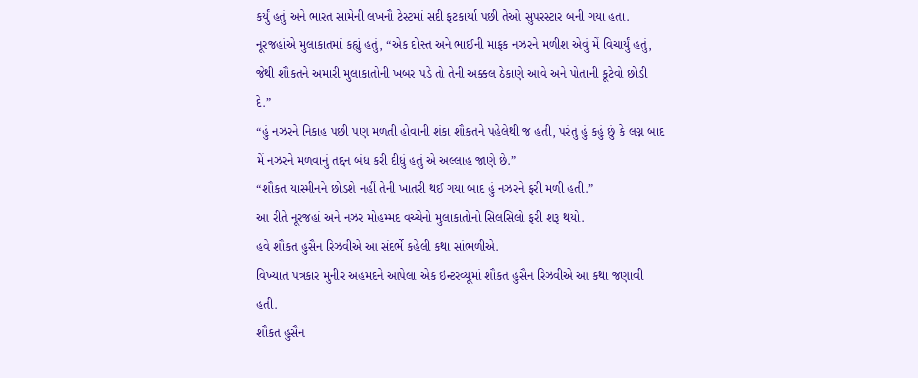કર્યું હતું અને ભારત સામેની લખનૌ ટેસ્ટમાં સદી ફટકાર્યા પછી તેઓ સુપરસ્ટાર બની ગયા હતા.
નૂરજહાંએ મુલાકાતમાં કહ્યું હતું, “એક દોસ્ત અને ભાઈની માફક નઝરને મળીશ એવું મેં વિચાર્યું હતું, જેથી શૌકતને અમારી મુલાકાતોની ખબર પડે તો તેની અક્કલ ઠેકાણે આવે અને પોતાની કૂટેવો છોડી દે.”
“હું નઝરને નિકાહ પછી પણ મળતી હોવાની શંકા શૌકતને પહેલેથી જ હતી, પરંતુ હું કહું છું કે લગ્ન બાદ મેં નઝરને મળવાનું તદ્દન બંધ કરી દીધું હતું એ અલ્લાહ જાણે છે.”
“શૌકત યાસ્મીનને છોડશે નહીં તેની ખાતરી થઈ ગયા બાદ હું નઝરને ફરી મળી હતી.”
આ રીતે નૂરજહાં અને નઝર મોહમ્મદ વચ્ચેનો મુલાકાતોનો સિલસિલો ફરી શરૂ થયો.
હવે શૌકત હુસૈન રિઝવીએ આ સંદર્ભે કહેલી કથા સાંભળીએ.
વિખ્યાત પત્રકાર મુનીર અહમદને આપેલા એક ઇન્ટરવ્યૂમાં શૌકત હુસૈન રિઝવીએ આ કથા જણાવી હતી.
શૌકત હુસૈન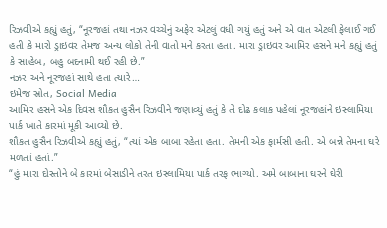રિઝવીએ કહ્યું હતું, “નૂરજહાં તથા નઝર વચ્ચેનું અફેર એટલું વધી ગયું હતું અને એ વાત એટલી ફેલાઈ ગઈ હતી કે મારો ડ્રાઇવર તેમજ અન્ય લોકો તેની વાતો મને કરતા હતા. મારા ડ્રાઇવર આમિર હસને મને કહ્યું હતું કે સાહેબ, બહુ બદનામી થઈ રહી છે.”
નઝર અને નૂરજહાં સાથે હતા ત્યારે…
ઇમેજ સ્રોત, Social Media
આમિર હસને એક દિવસ શૌકત હુસૈન રિઝવીને જણાવ્યું હતું કે તે દોઢ કલાક પહેલાં નૂરજહાંને ઇસ્લામિયા પાર્ક ખાતે કારમાં મૂકી આવ્યો છે.
શૌકત હુસૈન રિઝવીએ કહ્યું હતું, “ત્યાં એક બાબા રહેતા હતા. તેમની એક ફાર્મસી હતી. એ બન્ને તેમના ઘરે મળતાં હતાં.”
“હું મારા દોસ્તોને બે કારમાં બેસાડીને તરત ઇસ્લામિયા પાર્ક તરફ ભાગ્યો. અમે બાબાના ઘરને ઘેરી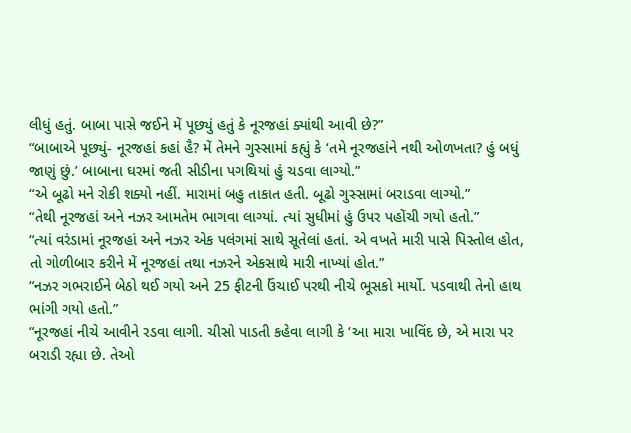લીધું હતું. બાબા પાસે જઈને મેં પૂછ્યું હતું કે નૂરજહાં ક્યાંથી આવી છે?”
“બાબાએ પૂછ્યું- નૂરજહાં કહાં હૈ? મેં તેમને ગુસ્સામાં કહ્યું કે ‘તમે નૂરજહાંને નથી ઓળખતા? હું બધું જાણું છું.’ બાબાના ઘરમાં જતી સીડીના પગથિયાં હું ચડવા લાગ્યો.”
“એ બૂઢો મને રોકી શક્યો નહીં. મારામાં બહુ તાકાત હતી. બૂઢો ગુસ્સામાં બરાડવા લાગ્યો.”
“તેથી નૂરજહાં અને નઝર આમતેમ ભાગવા લાગ્યાં. ત્યાં સુધીમાં હું ઉપર પહોંચી ગયો હતો.”
“ત્યાં વરંડામાં નૂરજહાં અને નઝર એક પલંગમાં સાથે સૂતેલાં હતાં. એ વખતે મારી પાસે પિસ્તોલ હોત, તો ગોળીબાર કરીને મેં નૂરજહાં તથા નઝરને એકસાથે મારી નાખ્યાં હોત.”
“નઝર ગભરાઈને બેઠો થઈ ગયો અને 25 ફીટની ઉંચાઈ પરથી નીચે ભૂસકો માર્યો. પડવાથી તેનો હાથ ભાંગી ગયો હતો.”
“નૂરજહાં નીચે આવીને રડવા લાગી. ચીસો પાડતી કહેવા લાગી કે ‘આ મારા ખાવિંદ છે, એ મારા પર બરાડી રહ્યા છે. તેઓ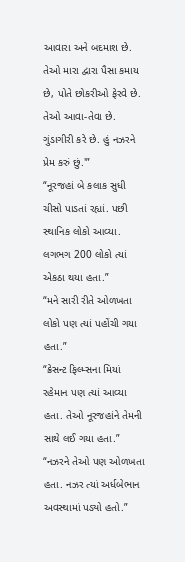આવારા અને બદમાશ છે. તેઓ મારા દ્વારા પૈસા કમાય છે, પોતે છોકરીઓ ફેરવે છે. તેઓ આવા-તેવા છે. ગુંડાગીરી કરે છે. હું નઝરને પ્રેમ કરું છું.'”
“નૂરજહાં બે કલાક સુધી ચીસો પાડતાં રહ્યાં. પછી સ્થાનિક લોકો આવ્યા. લગભગ 200 લોકો ત્યાં એકઠા થયા હતા.”
“મને સારી રીતે ઓળખતા લોકો પણ ત્યાં પહોંચી ગયા હતા.”
“ક્રેસન્ટ ફિલ્મ્સના મિયાં રહેમાન પણ ત્યાં આવ્યા હતા. તેઓ નૂરજહાંને તેમની સાથે લઈ ગયા હતા.”
“નઝરને તેઓ પણ ઓળખતા હતા. નઝર ત્યાં અર્ધબેભાન અવસ્થામાં પડ્યો હતો.”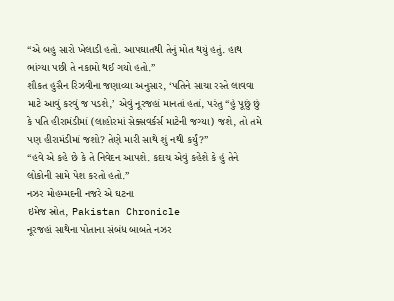“એ બહુ સારો ખેલાડી હતો. આપઘાતથી તેનું મોત થયું હતું. હાથ ભાંગ્યા પછી તે નકામો થઈ ગયો હતો.”
શૌકત હુસૈન રિઝવીના જણાવ્યા અનુસાર, ‘પતિને સાચા રસ્તે લાવવા માટે આવું કરવું જ પડશે,’ એવું નૂરજહાં માનતાં હતાં, પરંતુ “હું પૂછું છું કે પતિ હીરામંડીમાં (લાહોરમાં સેક્સવર્કર્સ માટેની જગ્યા) જશે, તો તમે પણ હીરામંડીમાં જશો? તેણે મારી સાથે શું નથી કર્યું?”
“હવે એ કહે છે કે તે નિવેદન આપશે. કદાચ એવું કહેશે કે હું તેને લોકોની સામે પેશ કરતો હતો.”
નઝર મોહમ્મદની નજરે એ ઘટના
ઇમેજ સ્રોત, Pakistan Chronicle
નૂરજહાં સાથેના પોતાના સંબંધ બાબતે નઝર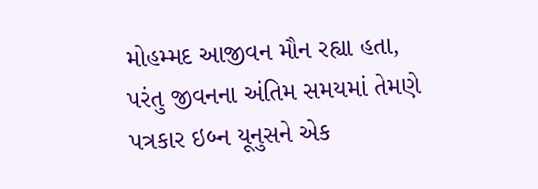મોહમ્મદ આજીવન મૌન રહ્યા હતા, પરંતુ જીવનના અંતિમ સમયમાં તેમણે પત્રકાર ઇબ્ન યૂનુસને એક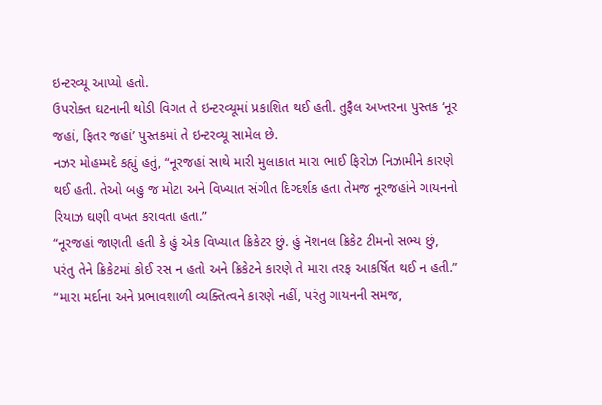ઇન્ટરવ્યૂ આપ્યો હતો.
ઉપરોક્ત ઘટનાની થોડી વિગત તે ઇન્ટરવ્યૂમાં પ્રકાશિત થઈ હતી. તુફૈલ અખ્તરના પુસ્તક ‘નૂર જહાં, ફિતર જહાં’ પુસ્તકમાં તે ઇન્ટરવ્યૂ સામેલ છે.
નઝર મોહમ્મદે કહ્યું હતું, “નૂરજહાં સાથે મારી મુલાકાત મારા ભાઈ ફિરોઝ નિઝામીને કારણે થઈ હતી. તેઓ બહુ જ મોટા અને વિખ્યાત સંગીત દિગ્દર્શક હતા તેમજ નૂરજહાંને ગાયનનો રિયાઝ ઘણી વખત કરાવતા હતા.”
“નૂરજહાં જાણતી હતી કે હું એક વિખ્યાત ક્રિકેટર છું. હું નૅશનલ ક્રિકેટ ટીમનો સભ્ય છું, પરંતુ તેને ક્રિકેટમાં કોઈ રસ ન હતો અને ક્રિકેટને કારણે તે મારા તરફ આકર્ષિત થઈ ન હતી.”
“મારા મર્દાના અને પ્રભાવશાળી વ્યક્તિત્વને કારણે નહીં, પરંતુ ગાયનની સમજ,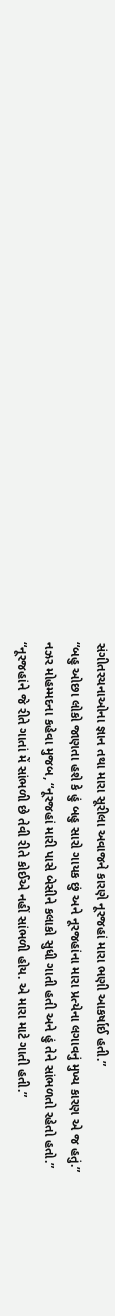સંગીતરચનાઓના જ્ઞાન તથા મારા સૂરીલા અવાજને કારણે નૂરજહાં મારા ભણી આકર્ષાઈ હતી.”
“બહુ ઓછા લોકો જાણતા હશે કે હું બહુ સારો ગાયક છું અને નૂરજહાંના મારા પ્રત્યેના લગાવનું મુખ્ય કારણ એ જ હતું.”
નઝર મોહમ્મદના કહેવા મુજબ, “નૂરજહાં મારી પાસે બેસીને કલાકો સુધી ગાતી હતી અને હું તેને સાંભળતો રહેતો હતો.”
“નૂરજહાંને જે રીતે ગાતાં મેં સાંભળી છે તેવી રીતે કોઈએ નહીં સાંભળી હોય. એ મારા માટે ગાતી હતી.”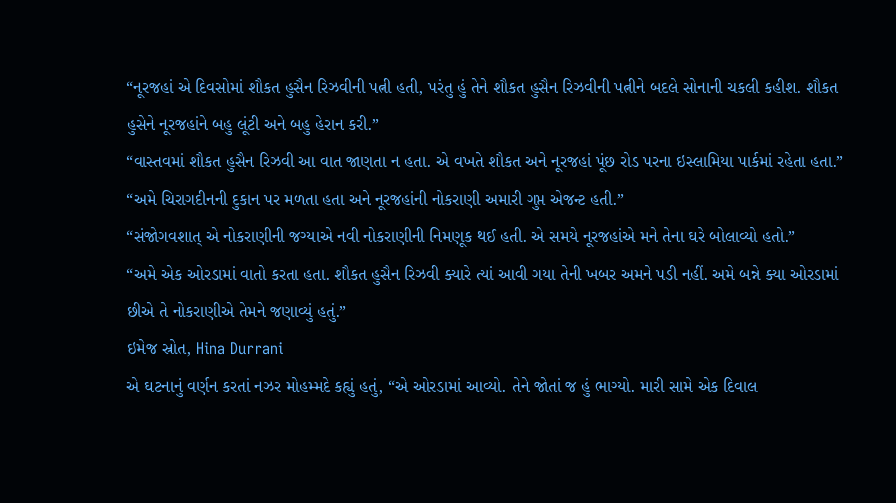“નૂરજહાં એ દિવસોમાં શૌકત હુસૈન રિઝવીની પત્ની હતી, પરંતુ હું તેને શૌકત હુસૈન રિઝવીની પત્નીને બદલે સોનાની ચકલી કહીશ. શૌકત હુસેને નૂરજહાંને બહુ લૂંટી અને બહુ હેરાન કરી.”
“વાસ્તવમાં શૌકત હુસૈન રિઝવી આ વાત જાણતા ન હતા. એ વખતે શૌકત અને નૂરજહાં પૂંછ રોડ પરના ઇસ્લામિયા પાર્કમાં રહેતા હતા.”
“અમે ચિરાગદીનની દુકાન પર મળતા હતા અને નૂરજહાંની નોકરાણી અમારી ગુપ્ત એજન્ટ હતી.”
“સંજોગવશાત્ એ નોકરાણીની જગ્યાએ નવી નોકરાણીની નિમણૂક થઈ હતી. એ સમયે નૂરજહાંએ મને તેના ઘરે બોલાવ્યો હતો.”
“અમે એક ઓરડામાં વાતો કરતા હતા. શૌકત હુસૈન રિઝવી ક્યારે ત્યાં આવી ગયા તેની ખબર અમને પડી નહીં. અમે બન્ને ક્યા ઓરડામાં છીએ તે નોકરાણીએ તેમને જણાવ્યું હતું.”
ઇમેજ સ્રોત, Hina Durrani
એ ઘટનાનું વર્ણન કરતાં નઝર મોહમ્મદે કહ્યું હતું, “એ ઓરડામાં આવ્યો. તેને જોતાં જ હું ભાગ્યો. મારી સામે એક દિવાલ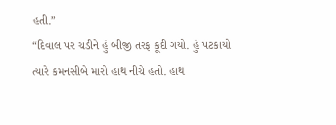હતી.”
“દિવાલ પર ચડીને હું બીજી તરફ કૂદી ગયો. હું પટકાયો ત્યારે કમનસીબે મારો હાથ નીચે હતો. હાથ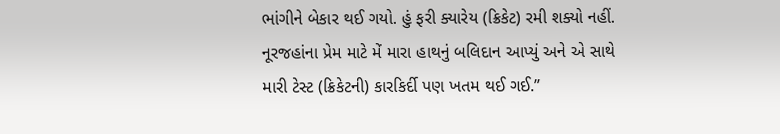ભાંગીને બેકાર થઈ ગયો. હું ફરી ક્યારેય (ક્રિકેટ) રમી શક્યો નહીં. નૂરજહાંના પ્રેમ માટે મેં મારા હાથનું બલિદાન આપ્યું અને એ સાથે મારી ટેસ્ટ (ક્રિકેટની) કારકિર્દી પણ ખતમ થઈ ગઈ.”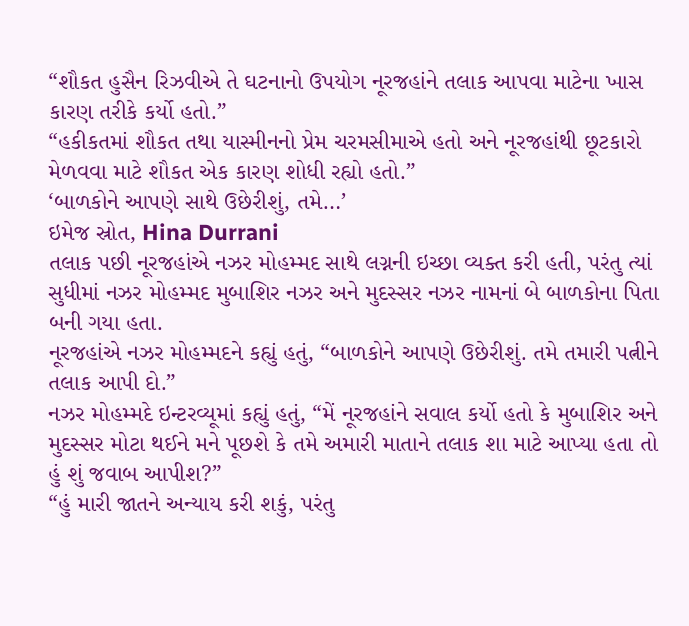“શૌકત હુસૈન રિઝવીએ તે ઘટનાનો ઉપયોગ નૂરજહાંને તલાક આપવા માટેના ખાસ કારણ તરીકે કર્યો હતો.”
“હકીકતમાં શૌકત તથા યાસ્મીનનો પ્રેમ ચરમસીમાએ હતો અને નૂરજહાંથી છૂટકારો મેળવવા માટે શૌકત એક કારણ શોધી રહ્યો હતો.”
‘બાળકોને આપણે સાથે ઉછેરીશું, તમે…’
ઇમેજ સ્રોત, Hina Durrani
તલાક પછી નૂરજહાંએ નઝર મોહમ્મદ સાથે લગ્નની ઇચ્છા વ્યક્ત કરી હતી, પરંતુ ત્યાં સુધીમાં નઝર મોહમ્મદ મુબાશિર નઝર અને મુદસ્સર નઝર નામનાં બે બાળકોના પિતા બની ગયા હતા.
નૂરજહાંએ નઝર મોહમ્મદને કહ્યું હતું, “બાળકોને આપણે ઉછેરીશું. તમે તમારી પત્નીને તલાક આપી દો.”
નઝર મોહમ્મદે ઇન્ટરવ્યૂમાં કહ્યું હતું, “મેં નૂરજહાંને સવાલ કર્યો હતો કે મુબાશિર અને મુદસ્સર મોટા થઈને મને પૂછશે કે તમે અમારી માતાને તલાક શા માટે આપ્યા હતા તો હું શું જવાબ આપીશ?”
“હું મારી જાતને અન્યાય કરી શકું, પરંતુ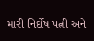મારી નિર્દોષ પત્ની અને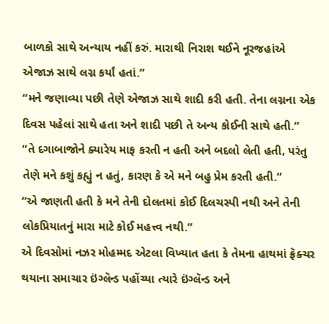બાળકો સાથે અન્યાય નહીં કરું. મારાથી નિરાશ થઈને નૂરજહાંએ એજાઝ સાથે લગ્ન કર્યાં હતાં.”
“મને જણાવ્યા પછી તેણે એજાઝ સાથે શાદી કરી હતી. તેના લગ્નના એક દિવસ પહેલાં સાથે હતા અને શાદી પછી તે અન્ય કોઈની સાથે હતી.”
“તે દગાબાજોને ક્યારેય માફ કરતી ન હતી અને બદલો લેતી હતી, પરંતુ તેણે મને કશું કહ્યું ન હતું, કારણ કે એ મને બહુ પ્રેમ કરતી હતી.”
“એ જાણતી હતી કે મને તેની દોલતમાં કોઈ દિલચસ્પી નથી અને તેની લોકપ્રિયાતનું મારા માટે કોઈ મહત્ત્વ નથી.”
એ દિવસોમાં નઝર મોહમ્મદ એટલા વિખ્યાત હતા કે તેમના હાથમાં ફ્રૅક્ચર થયાના સમાચાર ઇંગ્લૅન્ડ પહોંચ્યા ત્યારે ઇંગ્લૅન્ડ અને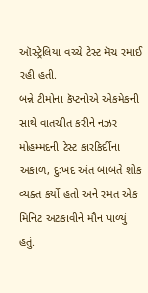ઑસ્ટ્રેલિયા વચ્ચે ટેસ્ટ મૅચ રમાઈ રહી હતી.
બન્ને ટીમોના કૅપ્ટનોએ એકમેકની સાથે વાતચીત કરીને નઝર મોહમ્મદની ટેસ્ટ કારકિર્દીના અકાળ, દુઃખદ અંત બાબતે શોક વ્યક્ત કર્યો હતો અને રમત એક મિનિટ અટકાવીને મૌન પાળ્યું હતું.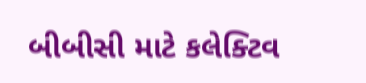બીબીસી માટે કલેક્ટિવ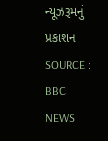ન્યૂઝરૂમનું પ્રકાશન
SOURCE : BBC NEWS